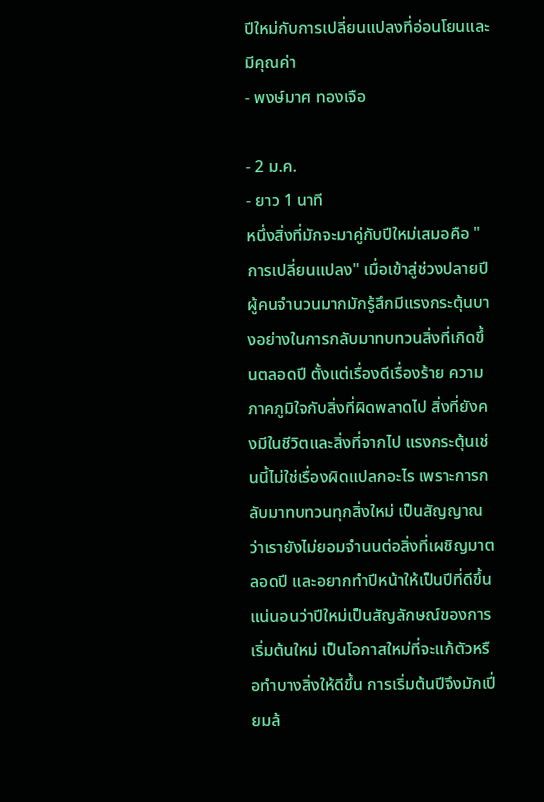ปีใหม่กับการเปลี่ยนแปลงที่อ่อนโยนและมีคุณค่า
- พงษ์มาศ ทองเจือ

- 2 ม.ค.
- ยาว 1 นาที
หนึ่งสิ่งที่มักจะมาคู่กับปีใหม่เสมอคือ "การเปลี่ยนแปลง" เมื่อเข้าสู่ช่วงปลายปี ผู้คนจำนวนมากมักรู้สึกมีแรงกระตุ้นบางอย่างในการกลับมาทบทวนสิ่งที่เกิดขึ้นตลอดปี ตั้งแต่เรื่องดีเรื่องร้าย ความภาคภูมิใจกับสิ่งที่ผิดพลาดไป สิ่งที่ยังคงมีในชีวิตและสิ่งที่จากไป แรงกระตุ้นเช่นนี้ไม่ใช่เรื่องผิดแปลกอะไร เพราะการกลับมาทบทวนทุกสิ่งใหม่ เป็นสัญญาณว่าเรายังไม่ยอมจำนนต่อสิ่งที่เผชิญมาตลอดปี และอยากทำปีหน้าให้เป็นปีที่ดีขึ้น
แน่นอนว่าปีใหม่เป็นสัญลักษณ์ของการเริ่มต้นใหม่ เป็นโอกาสใหม่ที่จะแก้ตัวหรือทำบางสิ่งให้ดีขึ้น การเริ่มต้นปีจึงมักเปี่ยมล้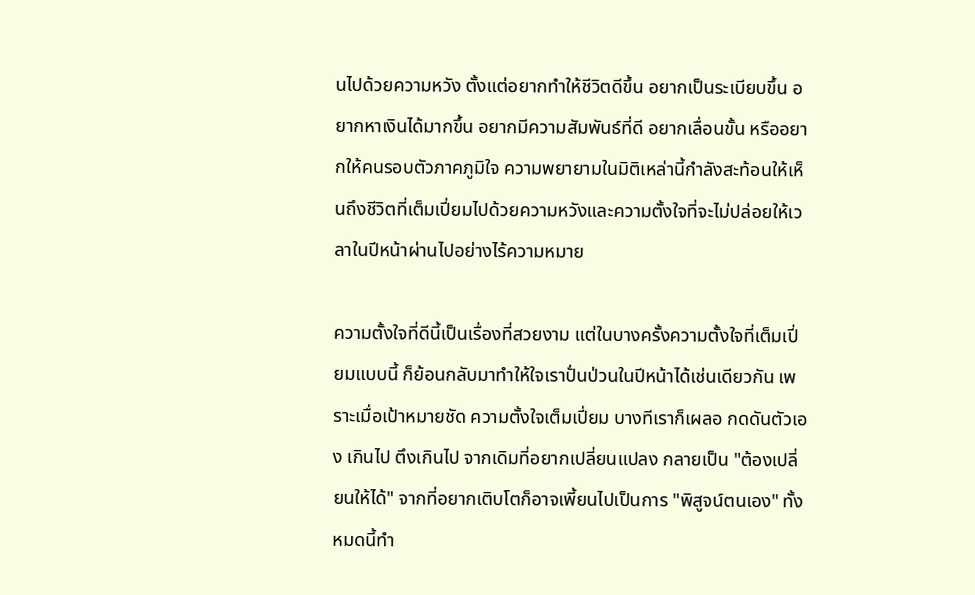นไปด้วยความหวัง ตั้งแต่อยากทำให้ชีวิตดีขึ้น อยากเป็นระเบียบขึ้น อยากหาเงินได้มากขึ้น อยากมีความสัมพันธ์ที่ดี อยากเลื่อนขั้น หรืออยากให้คนรอบตัวภาคภูมิใจ ความพยายามในมิติเหล่านี้กำลังสะท้อนให้เห็นถึงชีวิตที่เต็มเปี่ยมไปด้วยความหวังและความตั้งใจที่จะไม่ปล่อยให้เวลาในปีหน้าผ่านไปอย่างไร้ความหมาย

ความตั้งใจที่ดีนี้เป็นเรื่องที่สวยงาม แต่ในบางครั้งความตั้งใจที่เต็มเปี่ยมแบบนี้ ก็ย้อนกลับมาทำให้ใจเราปั่นป่วนในปีหน้าได้เช่นเดียวกัน เพราะเมื่อเป้าหมายชัด ความตั้งใจเต็มเปี่ยม บางทีเราก็เผลอ กดดันตัวเอง เกินไป ตึงเกินไป จากเดิมที่อยากเปลี่ยนแปลง กลายเป็น "ต้องเปลี่ยนให้ได้" จากที่อยากเติบโตก็อาจเพี้ยนไปเป็นการ "พิสูจน์ตนเอง" ทั้งหมดนี้ทำ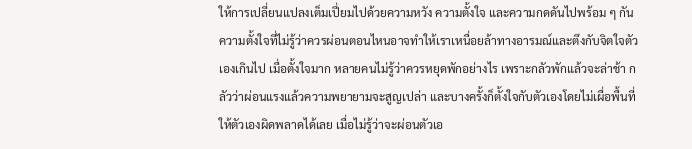ให้การเปลี่ยนแปลงเต็มเปี่ยมไปด้วยความหวัง ความตั้งใจ และความกดดันไปพร้อม ๆ กัน
ความตั้งใจที่ไม่รู้ว่าควรผ่อนตอนไหนอาจทำให้เราเหนื่อยล้าทางอารมณ์และตึงกับจิตใจตัวเองเกินไป เมื่อตั้งใจมาก หลายคนไม่รู้ว่าควรหยุดพักอย่างไร เพราะกลัวพักแล้วจะล่าช้า กลัวว่าผ่อนแรงแล้วความพยายามจะสูญเปล่า และบางครั้งก็ตั้งใจกับตัวเองโดยไม่เผื่อพื้นที่ให้ตัวเองผิดพลาดได้เลย เมื่อไม่รู้ว่าจะผ่อนตัวเอ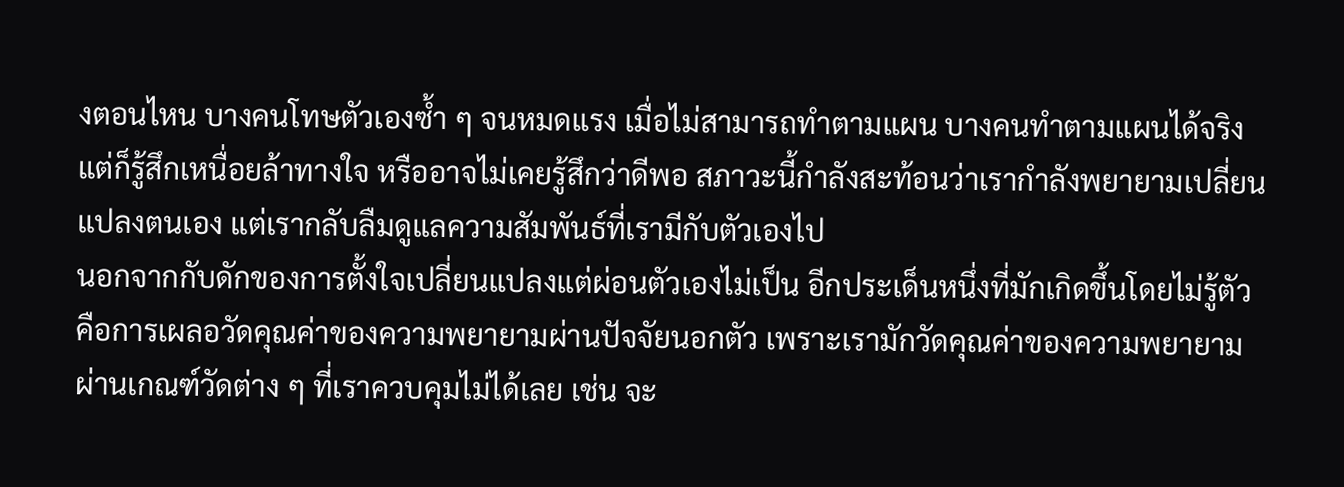งตอนไหน บางคนโทษตัวเองซ้ำ ๆ จนหมดแรง เมื่อไม่สามารถทำตามแผน บางคนทำตามแผนได้จริงแต่ก็รู้สึกเหนื่อยล้าทางใจ หรืออาจไม่เคยรู้สึกว่าดีพอ สภาวะนี้กำลังสะท้อนว่าเรากำลังพยายามเปลี่ยนแปลงตนเอง แต่เรากลับลืมดูแลความสัมพันธ์ที่เรามีกับตัวเองไป
นอกจากกับดักของการตั้งใจเปลี่ยนแปลงแต่ผ่อนตัวเองไม่เป็น อีกประเด็นหนึ่งที่มักเกิดขึ้นโดยไม่รู้ตัว คือการเผลอวัดคุณค่าของความพยายามผ่านปัจจัยนอกตัว เพราะเรามักวัดคุณค่าของความพยายามผ่านเกณฑ์วัดต่าง ๆ ที่เราควบคุมไม่ได้เลย เช่น จะ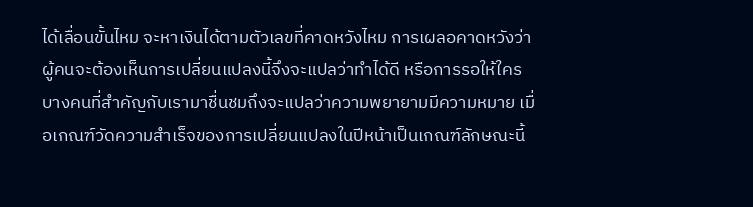ได้เลื่อนขั้นไหม จะหาเงินได้ตามตัวเลขที่คาดหวังไหม การเผลอคาดหวังว่าผู้คนจะต้องเห็นการเปลี่ยนแปลงนี้จึงจะแปลว่าทำได้ดี หรือการรอให้ใครบางคนที่สำคัญกับเรามาชื่นชมถึงจะแปลว่าความพยายามมีความหมาย เมื่อเกณฑ์วัดความสำเร็จของการเปลี่ยนแปลงในปีหน้าเป็นเกณฑ์ลักษณะนี้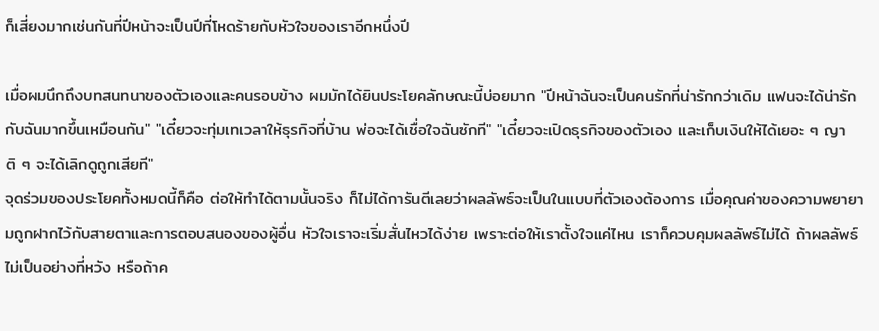ก็เสี่ยงมากเช่นกันที่ปีหน้าจะเป็นปีที่โหดร้ายกับหัวใจของเราอีกหนึ่งปี

เมื่อผมนึกถึงบทสนทนาของตัวเองและคนรอบข้าง ผมมักได้ยินประโยคลักษณะนี้บ่อยมาก "ปีหน้าฉันจะเป็นคนรักที่น่ารักกว่าเดิม แฟนจะได้น่ารักกับฉันมากขึ้นเหมือนกัน" "เดี๋ยวจะทุ่มเทเวลาให้ธุรกิจที่บ้าน พ่อจะได้เชื่อใจฉันซักที" "เดี๋ยวจะเปิดธุรกิจของตัวเอง และเก็บเงินให้ได้เยอะ ๆ ญาติ ๆ จะได้เลิกดูถูกเสียที"
จุดร่วมของประโยคทั้งหมดนี้ก็คือ ต่อให้ทำได้ตามนั้นจริง ก็ไม่ได้การันตีเลยว่าผลลัพธ์จะเป็นในแบบที่ตัวเองต้องการ เมื่อคุณค่าของความพยายามถูกฝากไว้กับสายตาและการตอบสนองของผู้อื่น หัวใจเราจะเริ่มสั่นไหวได้ง่าย เพราะต่อให้เราตั้งใจแค่ไหน เราก็ควบคุมผลลัพธ์ไม่ได้ ถ้าผลลัพธ์ไม่เป็นอย่างที่หวัง หรือถ้าค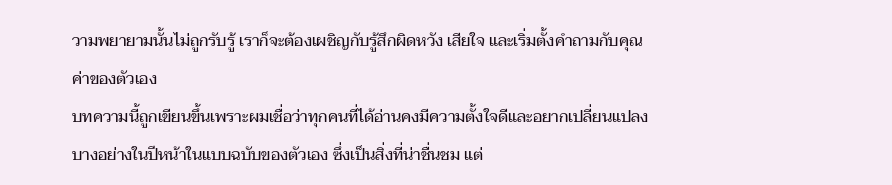วามพยายามนั้นไม่ถูกรับรู้ เราก็จะต้องเผชิญกับรู้สึกผิดหวัง เสียใจ และเริ่มตั้งคำถามกับคุณค่าของตัวเอง
บทความนี้ถูกเขียนขึ้นเพราะผมเชื่อว่าทุกคนที่ได้อ่านคงมีความตั้งใจดีและอยากเปลี่ยนแปลงบางอย่างในปีหน้าในแบบฉบับของตัวเอง ซึ่งเป็นสิ่งที่น่าชื่นชม แต่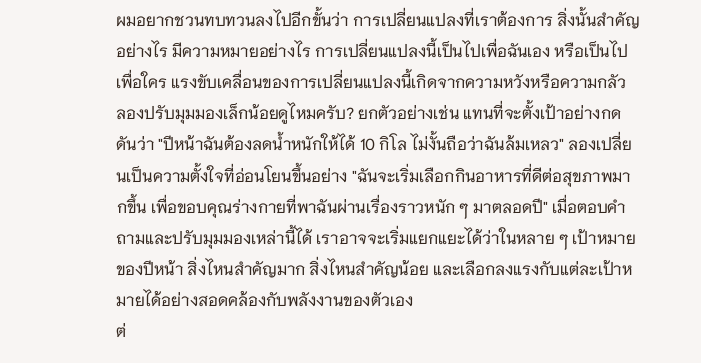ผมอยากชวนทบทวนลงไปอีกขั้นว่า การเปลี่ยนแปลงที่เราต้องการ สิ่งนั้นสำคัญอย่างไร มีความหมายอย่างไร การเปลี่ยนแปลงนี้เป็นไปเพื่อฉันเอง หรือเป็นไปเพื่อใคร แรงขับเคลื่อนของการเปลี่ยนแปลงนี้เกิดจากความหวังหรือความกลัว
ลองปรับมุมมองเล็กน้อยดูไหมครับ? ยกตัวอย่างเช่น แทนที่จะตั้งเป้าอย่างกดดันว่า "ปีหน้าฉันต้องลดน้ำหนักให้ได้ 10 กิโล ไม่งั้นถือว่าฉันล้มเหลว" ลองเปลี่ยนเป็นความตั้งใจที่อ่อนโยนขึ้นอย่าง "ฉันจะเริ่มเลือกกินอาหารที่ดีต่อสุขภาพมากขึ้น เพื่อขอบคุณร่างกายที่พาฉันผ่านเรื่องราวหนัก ๆ มาตลอดปี" เมื่อตอบคำถามและปรับมุมมองเหล่านี้ได้ เราอาจจะเริ่มแยกแยะได้ว่าในหลาย ๆ เป้าหมายของปีหน้า สิ่งไหนสำคัญมาก สิ่งไหนสำคัญน้อย และเลือกลงแรงกับแต่ละเป้าหมายได้อย่างสอดคล้องกับพลังงานของตัวเอง
ต่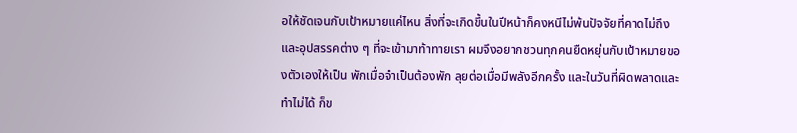อให้ชัดเจนกับเป้าหมายแค่ไหน สิ่งที่จะเกิดขึ้นในปีหน้าก็คงหนีไม่พ้นปัจจัยที่คาดไม่ถึง และอุปสรรคต่าง ๆ ที่จะเข้ามาท้าทายเรา ผมจึงอยากชวนทุกคนยืดหยุ่นกับเป้าหมายของตัวเองให้เป็น พักเมื่อจำเป็นต้องพัก ลุยต่อเมื่อมีพลังอีกครั้ง และในวันที่ผิดพลาดและทำไม่ได้ ก็ข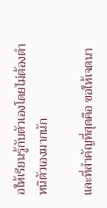อให้เรียนรู้กับตัวเองโดยไม่ต้องตำหนิตัวเองมากนัก

และที่สำคัญที่สุดคือ ขอให้เจตนา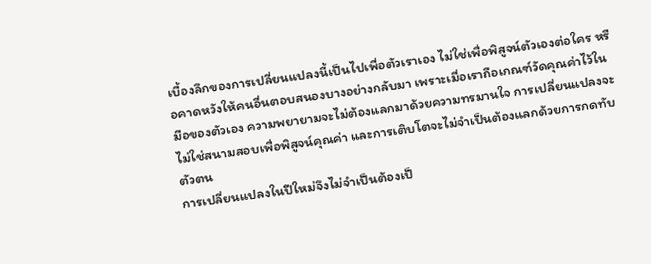เบื้องลึกของการเปลี่ยนแปลงนี้เป็นไปเพื่อตัวเราเอง ไม่ใช่เพื่อพิสูจน์ตัวเองต่อใคร หรือคาดหวังให้คนอื่นตอบสนองบางอย่างกลับมา เพราะเมื่อเราถือเกณฑ์วัดคุณค่าไว้ในมือของตัวเอง ความพยายามจะไม่ต้องแลกมาด้วยความทรมานใจ การเปลี่ยนแปลงจะไม่ใช่สนามสอบเพื่อพิสูจน์คุณค่า และการเติบโตจะไม่จำเป็นต้องแลกด้วยการกดทับตัวตน
การเปลี่ยนแปลงในปีใหม่จึงไม่จำเป็นต้องเป็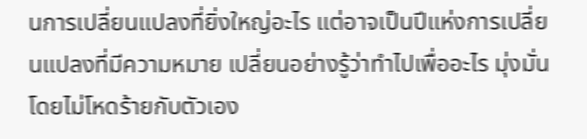นการเปลี่ยนแปลงที่ยิ่งใหญ่อะไร แต่อาจเป็นปีแห่งการเปลี่ยนแปลงที่มีความหมาย เปลี่ยนอย่างรู้ว่าทำไปเพื่ออะไร มุ่งมั่นโดยไม่โหดร้ายกับตัวเอง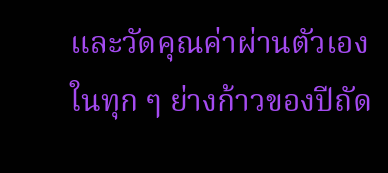และวัดคุณค่าผ่านตัวเองในทุก ๆ ย่างก้าวของปีถัด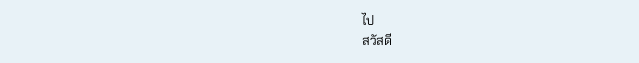ไป
สวัสดี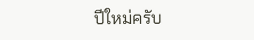ปีใหม่ครับ